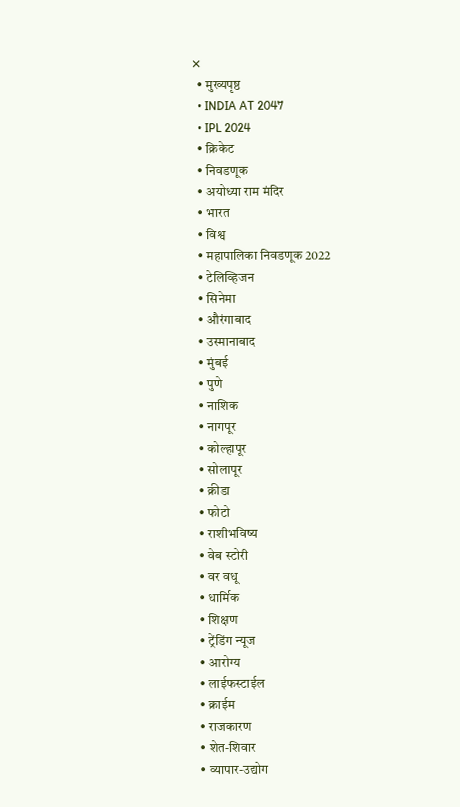✕
  • मुख्यपृष्ठ
  • INDIA AT 2047
  • IPL 2024
  • क्रिकेट
  • निवडणूक
  • अयोध्या राम मंदिर
  • भारत
  • विश्व
  • महापालिका निवडणूक 2022
  • टेलिव्हिजन
  • सिनेमा
  • औरंगाबाद
  • उस्मानाबाद
  • मुंबई
  • पुणे
  • नाशिक
  • नागपूर
  • कोल्हापूर
  • सोलापूर
  • क्रीडा
  • फोटो
  • राशीभविष्य
  • वेब स्टोरी
  • वर वधू
  • धार्मिक
  • शिक्षण
  • ट्रेंडिंग न्यूज
  • आरोग्य
  • लाईफस्टाईल
  • क्राईम
  • राजकारण
  • शेत-शिवार
  • व्यापार-उद्योग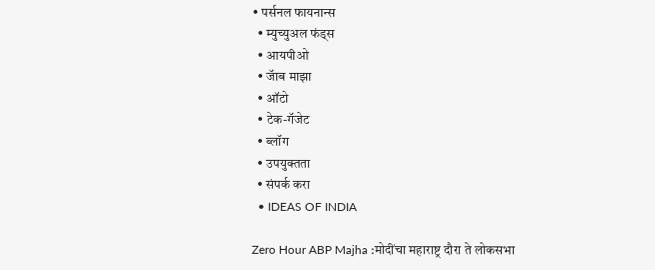• पर्सनल फायनान्स
  • म्युच्युअल फंड्स
  • आयपीओ
  • जॅाब माझा
  • ऑटो
  • टेक-गॅजेट
  • ब्लॉग
  • उपयुक्तता
  • संपर्क करा
  • IDEAS OF INDIA

Zero Hour ABP Majha :मोदींचा महाराष्ट्र दौरा ते लोकसभा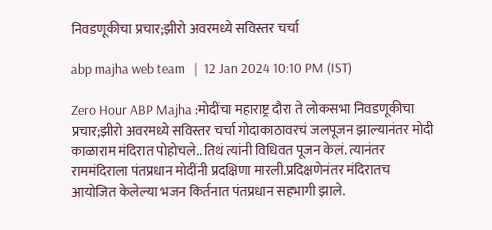निवडणूकीचा प्रचार;झीरो अवरमध्ये सविस्तर चर्चा

abp majha web team   |  12 Jan 2024 10:10 PM (IST)

Zero Hour ABP Majha :मोदींचा महाराष्ट्र दौरा ते लोकसभा निवडणूकीचा प्रचार;झीरो अवरमध्ये सविस्तर चर्चा गोदाकाठावरचं जलपूजन झाल्यानंतर मोदी काळाराम मंदिरात पोहोचले.. तिथं त्यांनी विधिवत पूजन केलं. त्यानंतर राममंदिराला पंतप्रधान मोदींनी प्रदक्षिणा मारली.प्रदिक्षणेनंतर मंदिरातच आयोजित केलेल्या भजन किर्तनात पंतप्रधान सहभागी झाले.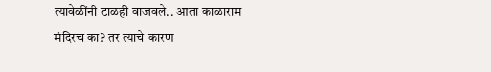त्यावेळींनी टाळही वाजवले.. आता काळाराम मंदिरच का? तर त्याचे कारण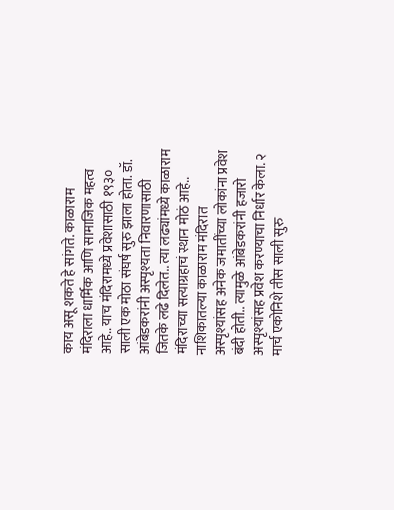काय असू शकते हे सांगते. काळाराम मंदिराला धार्मिक आणि सामाजिक महत्व आहे.. याच मंदिरामध्ये प्रवेशासाठी १९३० साली एक मोठा संघर्ष सुरु झाला होता. डॉ. आंबेडकरांनी अस्पृश्यता निवारणासाठी जितके लढे दिलेत.. त्या लढ्यांमध्ये काळाराम मंदिराच्या सत्याग्रहाचं स्थान मोठं आहे.. नाशिकातल्या काळाराम मंदिरात अस्पृश्यांसह अनेक जमातींच्या लोकांना प्रवेश बंदी होती.. त्यामुळे आंबेडकरांनी हजारो अस्पृश्यांसह प्रवेश करण्याचा निर्धार केला. २ मार्च एकोनिशे तीस साली सुरु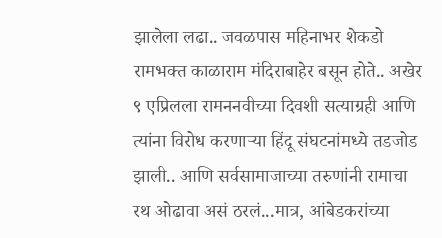झालेला लढा.. जवळपास महिनाभर शेकडो रामभक्त काळाराम मंदिराबाहेर बसून होते.. अखेर ९ एप्रिलला रामननवीच्या दिवशी सत्याग्रही आणि त्यांना विरोध करणाऱ्या हिंदू संघटनांमध्ये तडजोड झाली.. आणि सर्वसामाजाच्या तरुणांनी रामाचा रथ ओढावा असं ठरलं...मात्र, आंबेडकरांच्या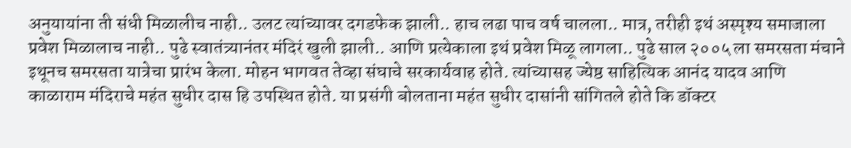अनुयायांना ती संधी मिळालीच नाही.. उलट त्यांच्यावर दगडफेक झाली.. हाच लढा पाच वर्ष चालला.. मात्र, तरीही इथं अस्पृश्य समाजाला प्रवेश मिळालाच नाही.. पुढे स्वातंत्र्यानंतर मंदिरं खुली झाली.. आणि प्रत्येकाला इथं प्रवेश मिळू लागला.. पुढे साल २००५ ला समरसता मंचाने इथूनच समरसता यात्रेचा प्रारंभ केला. मोहन भागवत तेव्हा संघाचे सरकार्यवाह होते. त्यांच्यासह ज्येष्ठ साहित्यिक आनंद यादव आणि काळाराम मंदिराचे महंत सुधीर दास हि उपस्थित होते. या प्रसंगी बोलताना महंत सुधीर दासांनी सांगितले होते कि डॉक्टर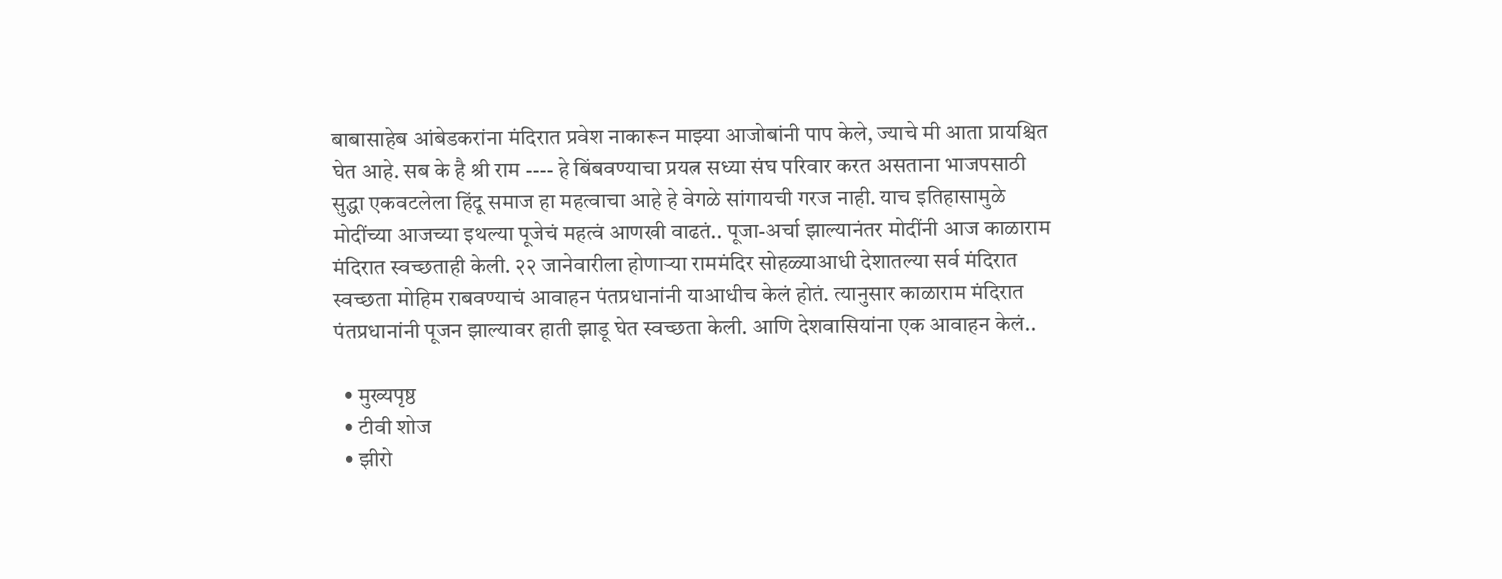बाबासाहेब आंबेडकरांना मंदिरात प्रवेश नाकारून माझ्या आजोबांनी पाप केले, ज्याचे मी आता प्रायश्चित घेत आहे. सब के है श्री राम ---- हे बिंबवण्याचा प्रयत्न सध्या संघ परिवार करत असताना भाजपसाठी सुद्धा एकवटलेला हिंदू समाज हा महत्वाचा आहे हे वेगळे सांगायची गरज नाही. याच इतिहासामुळे मोदींच्या आजच्या इथल्या पूजेचं महत्वं आणखी वाढतं.. पूजा-अर्चा झाल्यानंतर मोदींनी आज काळाराम मंदिरात स्वच्छताही केली. २२ जानेवारीला होणाऱ्या राममंदिर सोहळ्याआधी देशातल्या सर्व मंदिरात स्वच्छता मोहिम राबवण्याचं आवाहन पंतप्रधानांनी याआधीच केलं होतं. त्यानुसार काळाराम मंदिरात पंतप्रधानांनी पूजन झाल्यावर हाती झाडू घेत स्वच्छता केली. आणि देशवासियांना एक आवाहन केलं..

  • मुख्यपृष्ठ
  • टीवी शोज
  • झीरो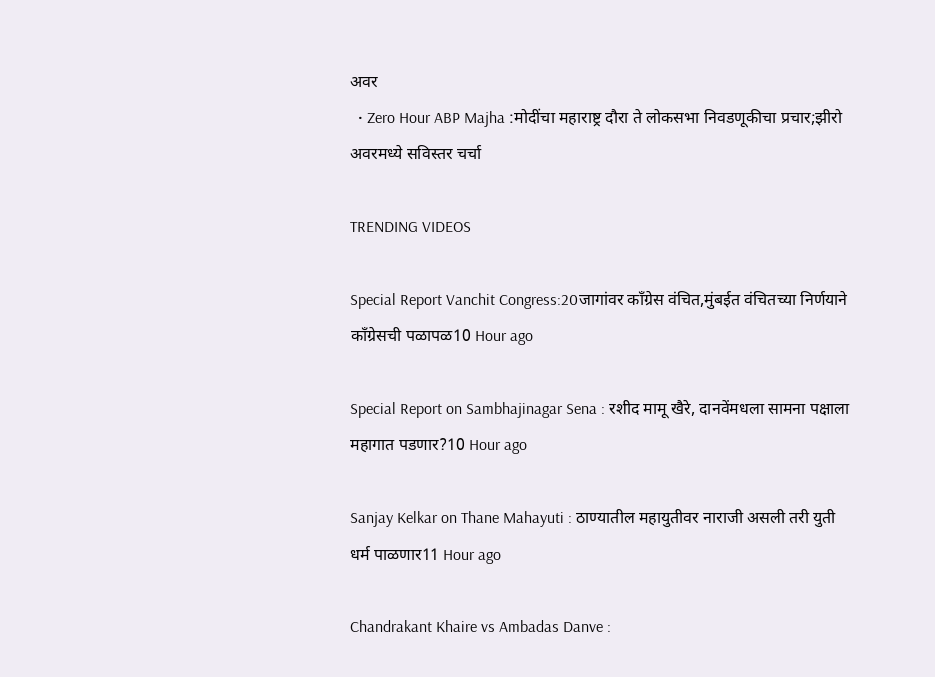अवर
  • Zero Hour ABP Majha :मोदींचा महाराष्ट्र दौरा ते लोकसभा निवडणूकीचा प्रचार;झीरो अवरमध्ये सविस्तर चर्चा

TRENDING VIDEOS

Special Report Vanchit Congress:20जागांवर काँग्रेस वंचित,मुंबईत वंचितच्या निर्णयाने काँग्रेसची पळापळ10 Hour ago

Special Report on Sambhajinagar Sena : रशीद मामू खैरे, दानवेंमधला सामना पक्षाला महागात पडणार?10 Hour ago

Sanjay Kelkar on Thane Mahayuti : ठाण्यातील महायुतीवर नाराजी असली तरी युती धर्म पाळणार11 Hour ago

Chandrakant Khaire vs Ambadas Danve :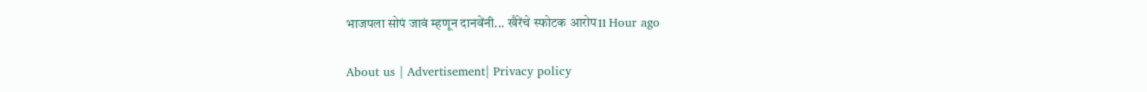भाजपला सोपं जावं म्हणून दानवेंनी... खैरेंचे स्फोटक आरोप11 Hour ago

About us | Advertisement| Privacy policy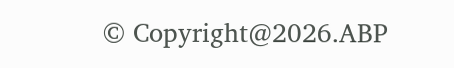© Copyright@2026.ABP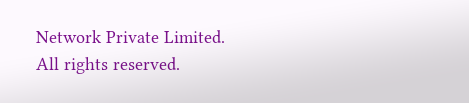Network Private Limited. All rights reserved.